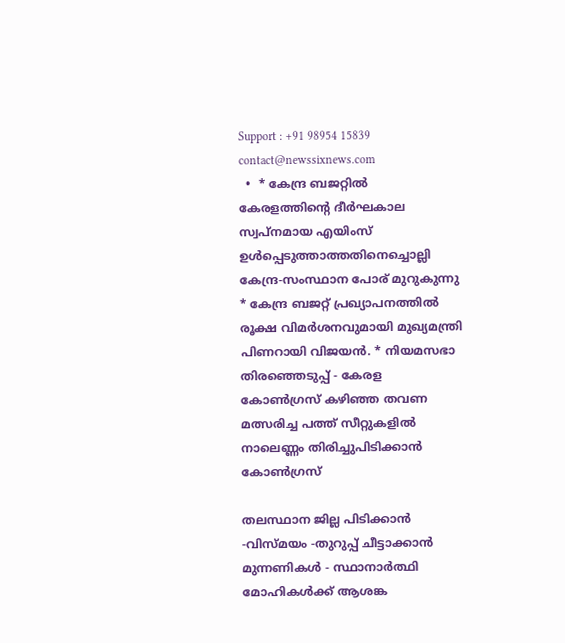Support : +91 98954 15839
contact@newssixnews.com
  •  * കേന്ദ്ര ബജറ്റില്‍ കേരളത്തിന്റെ ദീർഘകാല സ്വപ്നമായ എയിംസ് ഉള്‍പ്പെടുത്താത്തതിനെച്ചൊല്ലി കേന്ദ്ര-സംസ്ഥാന പോര് മുറുകുന്നു * കേന്ദ്ര ബജറ്റ് പ്രഖ്യാപനത്തിൽ രൂക്ഷ വിമർശനവുമായി മുഖ്യമന്ത്രി പിണറായി വിജയൻ. * നിയമസഭാ തിരഞ്ഞെടുപ്പ് - കേരള കോണ്‍ഗ്രസ് കഴിഞ്ഞ തവണ മത്സരിച്ച പത്ത് സീറ്റുകളില്‍ നാലെണ്ണം തിരിച്ചുപിടിക്കാൻ കോണ്‍ഗ്രസ്

തലസ്ഥാന ജില്ല പിടിക്കാൻ -വിസ്മയം -തുറുപ്പ് ചീട്ടാക്കാൻ മുന്നണികൾ - സ്ഥാനാർത്ഥി മോഹികൾക്ക് ആശങ്ക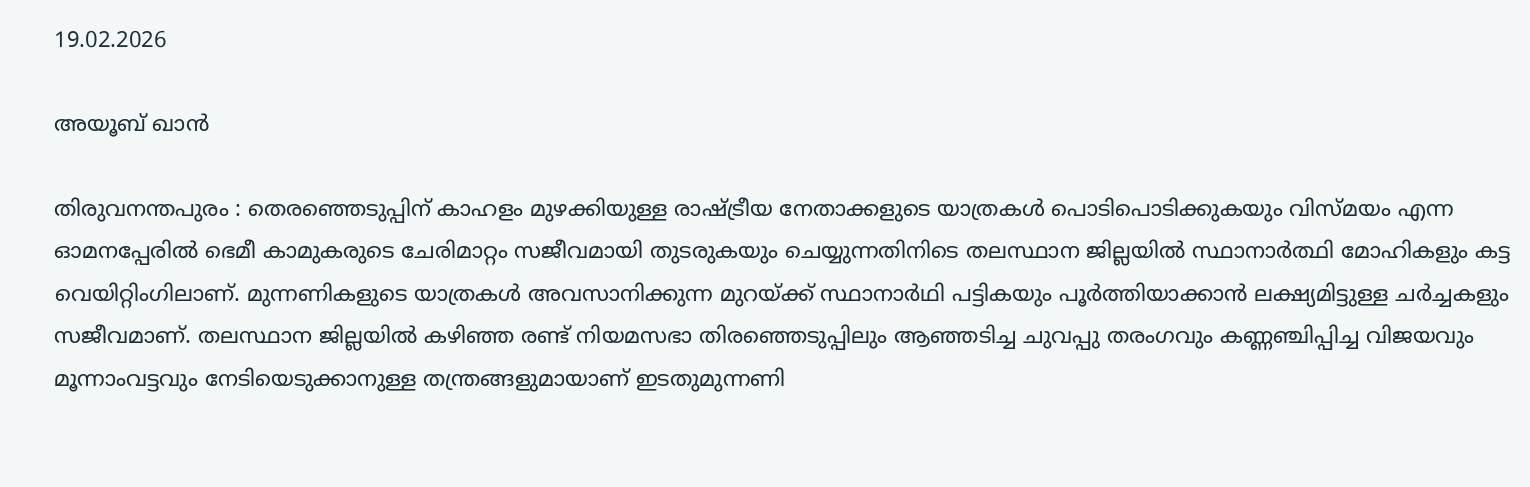19.02.2026

അയൂബ് ഖാൻ

തിരുവനന്തപുരം : തെരഞ്ഞെടുപ്പിന് കാഹളം മുഴക്കിയുള്ള രാഷ്ട്രീയ നേതാക്കളുടെ യാത്രകൾ പൊടിപൊടിക്കുകയും വിസ്മയം എന്ന ഓമനപ്പേരിൽ ഭെമീ കാമുകരുടെ ചേരിമാറ്റം സജീവമായി തുടരുകയും ചെയ്യുന്നതിനിടെ തലസ്ഥാന ജില്ലയിൽ സ്ഥാനാർത്ഥി മോഹികളും കട്ട വെയിറ്റിംഗിലാണ്. മുന്നണികളുടെ യാത്രകൾ അവസാനിക്കുന്ന മുറയ്ക്ക് സ്ഥാനാർഥി പട്ടികയും പൂർത്തിയാക്കാൻ ലക്ഷ്യമിട്ടുള്ള ചർച്ചകളും സജീവമാണ്. തലസ്ഥാന ജില്ലയിൽ കഴിഞ്ഞ രണ്ട് നിയമസഭാ തിരഞ്ഞെടുപ്പിലും ആഞ്ഞടിച്ച ചുവപ്പു തരംഗവും കണ്ണഞ്ചിപ്പിച്ച വിജയവും മൂന്നാംവട്ടവും നേടിയെടുക്കാനുള്ള തന്ത്രങ്ങളുമായാണ് ഇടതുമുന്നണി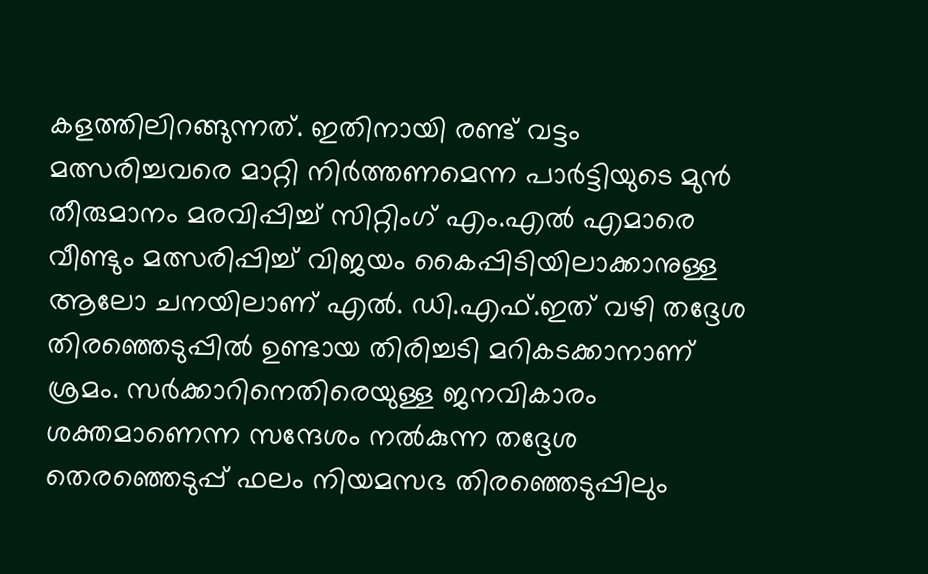കളത്തിലിറങ്ങുന്നത്. ഇതിനായി രണ്ട് വട്ടം മത്സരിച്ചവരെ മാറ്റി നിർത്തണമെന്ന പാർട്ടിയുടെ മുൻ തീരുമാനം മരവിപ്പിച്ച് സിറ്റിംഗ് എം.എൽ എമാരെ വീണ്ടും മത്സരിപ്പിച്ച് വിജയം കൈപ്പിടിയിലാക്കാനുള്ള ആലോ ചനയിലാണ് എൽ. ഡി.എഫ്.ഇത് വഴി തദ്ദേശ തിരഞ്ഞെടുപ്പിൽ ഉണ്ടായ തിരിച്ചടി മറികടക്കാനാണ് ശ്രമം. സർക്കാറിനെതിരെയുള്ള ജനവികാരം ശക്തമാണെന്ന സന്ദേശം നൽകുന്ന തദ്ദേശ തെരഞ്ഞെടുപ്പ് ഫലം നിയമസഭ തിരഞ്ഞെടുപ്പിലും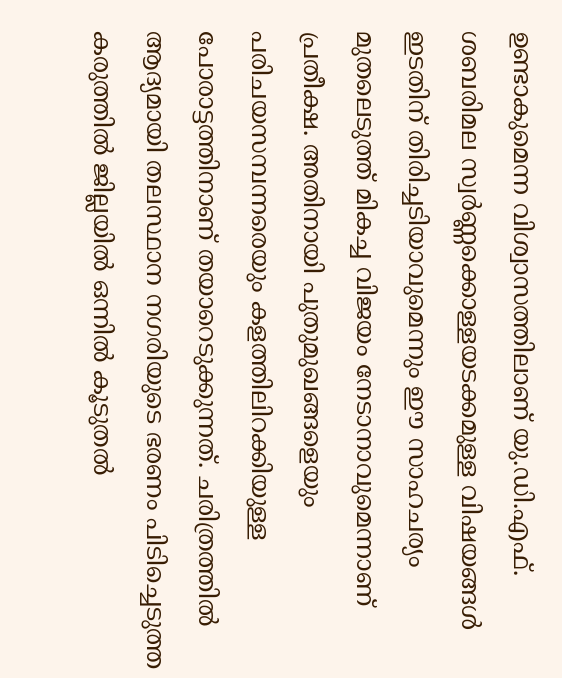ഉണ്ടാകുമെന്ന വിശ്വാസത്തിലാണ് യു.ഡി.എഫ്. ശബരിമല സ്വർണ്ണക്കൊള്ളയടക്കമുള്ള വിഷയങ്ങൾ ഇടതിന് തിരിച്ചടിയാവുമെന്നും ഈ സാഹചര്യം മുതലെടുത്ത് മികച്ച വിജയം നേടാനാവുമെന്നാണ് പ്രതീക്ഷ. അതിനായി പുതുമുഖങ്ങളെയും പരിചയസമ്പന്നരെയും കളത്തിലിറക്കിയുള്ള പോരാട്ടത്തിനാണ് തയാറെടുക്കുന്നത്. ചരിത്രത്തിൽ ആദ്യമായി തലസ്ഥാന നഗരിയുടെ ഭരണം പിടിച്ചെടുത്ത കരുത്തിൽ ജില്ലയിൽ ഒന്നിൽ കൂടുതൽ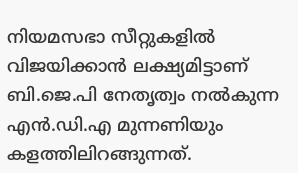നിയമസഭാ സീറ്റുകളിൽ വിജയിക്കാൻ ലക്ഷ്യമിട്ടാണ് ബി.ജെ.പി നേതൃത്വം നൽകുന്ന എൻ.ഡി.എ മുന്നണിയും കളത്തിലിറങ്ങുന്നത്.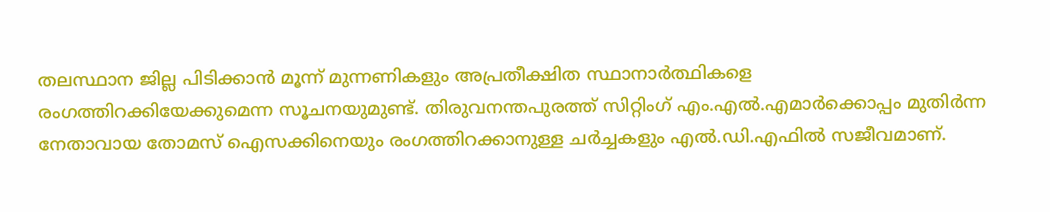തലസ്ഥാന ജില്ല പിടിക്കാൻ മൂന്ന് മുന്നണികളും അപ്രതീക്ഷിത സ്ഥാനാർത്ഥികളെ രംഗത്തിറക്കിയേക്കുമെന്ന സൂചനയുമുണ്ട്. തിരുവനന്തപുരത്ത് സിറ്റിംഗ് എം.എൽ.എമാർക്കൊപ്പം മുതിർന്ന നേതാവായ തോമസ് ഐസക്കിനെയും രംഗത്തിറക്കാനുള്ള ചർച്ചകളും എൽ.ഡി.എഫിൽ സജീവമാണ്.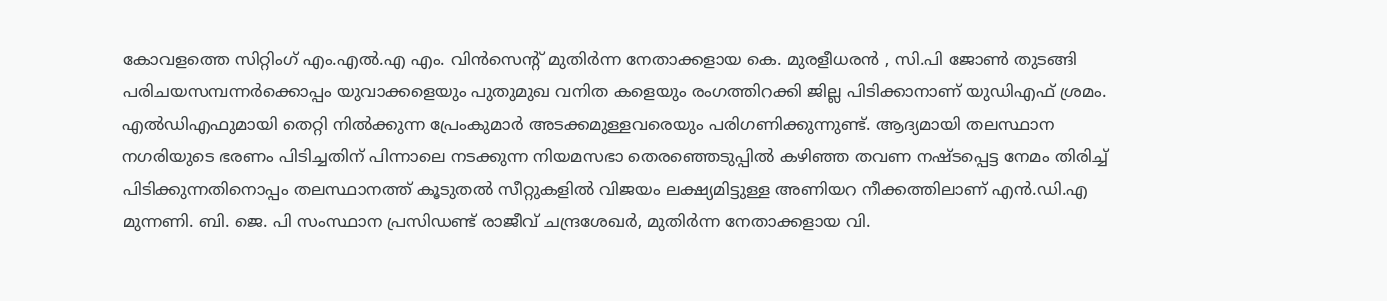കോവളത്തെ സിറ്റിംഗ് എം.എൽ.എ എം. വിൻസെൻ്റ് മുതിർന്ന നേതാക്കളായ കെ. മുരളീധരൻ , സി.പി ജോൺ തുടങ്ങി പരിചയസമ്പന്നർക്കൊപ്പം യുവാക്കളെയും പുതുമുഖ വനിത കളെയും രംഗത്തിറക്കി ജില്ല പിടിക്കാനാണ് യുഡിഎഫ് ശ്രമം. എൽഡിഎഫുമായി തെറ്റി നിൽക്കുന്ന പ്രേംകുമാർ അടക്കമുള്ളവരെയും പരിഗണിക്കുന്നുണ്ട്. ആദ്യമായി തലസ്ഥാന നഗരിയുടെ ഭരണം പിടിച്ചതിന് പിന്നാലെ നടക്കുന്ന നിയമസഭാ തെരഞ്ഞെടുപ്പിൽ കഴിഞ്ഞ തവണ നഷ്ടപ്പെട്ട നേമം തിരിച്ച് പിടിക്കുന്നതിനൊപ്പം തലസ്ഥാനത്ത് കൂടുതൽ സീറ്റുകളിൽ വിജയം ലക്ഷ്യമിട്ടുള്ള അണിയറ നീക്കത്തിലാണ് എൻ.ഡി.എ മുന്നണി. ബി. ജെ. പി സംസ്ഥാന പ്രസിഡണ്ട് രാജീവ് ചന്ദ്രശേഖർ, മുതിർന്ന നേതാക്കളായ വി.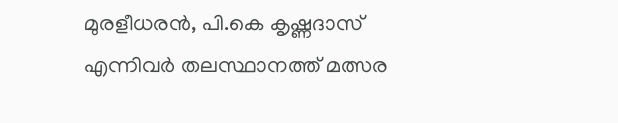മുരളീധരൻ, പി.കെ കൃഷ്ണദാസ് എന്നിവർ തലസ്ഥാനത്ത് മത്സര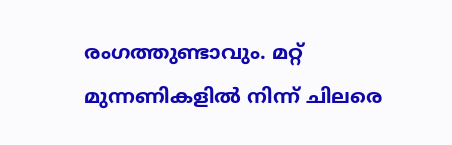രംഗത്തുണ്ടാവും. മറ്റ് മുന്നണികളിൽ നിന്ന് ചിലരെ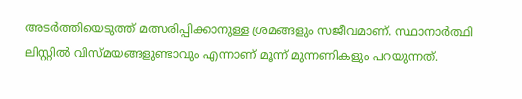അടർത്തിയെടുത്ത് മത്സരിപ്പിക്കാനുള്ള ശ്രമങ്ങളും സജീവമാണ്. സ്ഥാനാർത്ഥി ലിസ്റ്റിൽ വിസ്മയങ്ങളുണ്ടാവും എന്നാണ് മൂന്ന് മുന്നണികളും പറയുന്നത്.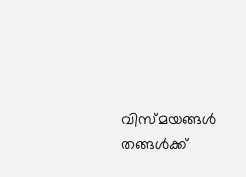വിസ്മയങ്ങൾ തങ്ങൾക്ക്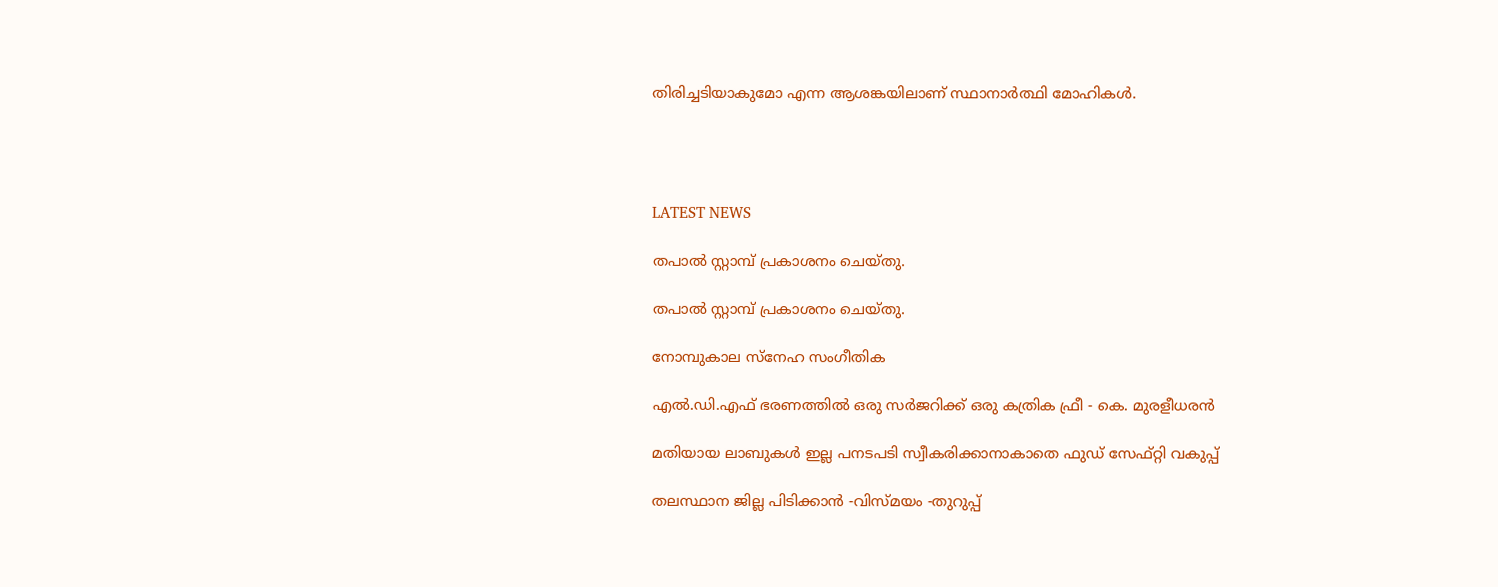തിരിച്ചടിയാകുമോ എന്ന ആശങ്കയിലാണ് സ്ഥാനാർത്ഥി മോഹികൾ.




LATEST NEWS

തപാൽ സ്റ്റാമ്പ് പ്രകാശനം ചെയ്തു.

തപാൽ സ്റ്റാമ്പ് പ്രകാശനം ചെയ്തു.

നോമ്പുകാല സ്നേഹ സംഗീതിക

എൽ.ഡി.എഫ് ഭരണത്തിൽ ഒരു സർജറിക്ക് ഒരു കത്രിക ഫ്രീ - കെ. മുരളീധരൻ

മതിയായ ലാബുകൾ ഇല്ല പനടപടി സ്വീകരിക്കാനാകാതെ ഫുഡ് സേഫ്റ്റി വകുപ്പ്

തലസ്ഥാന ജില്ല പിടിക്കാൻ -വിസ്മയം -തുറുപ്പ്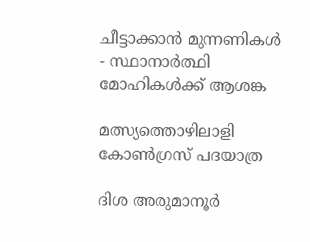ചീട്ടാക്കാൻ മുന്നണികൾ - സ്ഥാനാർത്ഥി മോഹികൾക്ക് ആശങ്ക

മത്സ്യത്തൊഴിലാളി കോൺഗ്രസ് പദയാത്ര

ദിശ അരുമാനൂർ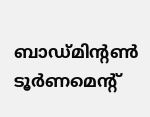ബാഡ്മിന്റൺ ടൂർണമെന്റ്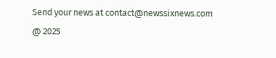Send your news at contact@newssixnews.com
@ 2025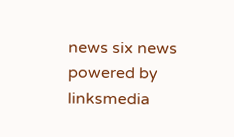news six news
powered by linksmedia